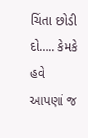ચિંતા છોડી દો….. કેમકે હવે આપણાં જ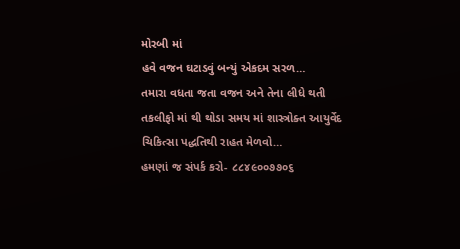મોરબી માં
હવે વજન ઘટાડવું બન્યું એકદમ સરળ…
તમારા વધતા જતા વજન અને તેના લીધે થતી તકલીફો માં થી થોડા સમય માં શાસ્ત્રોક્ત આયુર્વેદ ચિકિત્સા પદ્ધતિથી રાહત મેળવો…
હમણાં જ સંપર્ક કરો- ૮૮૪૯૦૦૭૭૦૬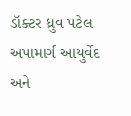ડૉક્ટર ધ્રુવ પટેલ
અપામાર્ગ આયુર્વેદ અને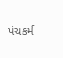પંચકર્મ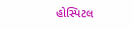હોસ્પિટલ